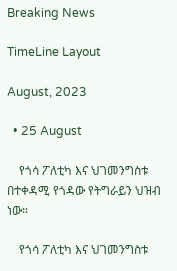Breaking News

TimeLine Layout

August, 2023

  • 25 August

    የጎሳ ፖለቲካ እና ህገመንግስቱ በተቀዳሚ የጎዳው የትግራይን ህዝብ ነው።

    የጎሳ ፖለቲካ እና ህገመንግስቱ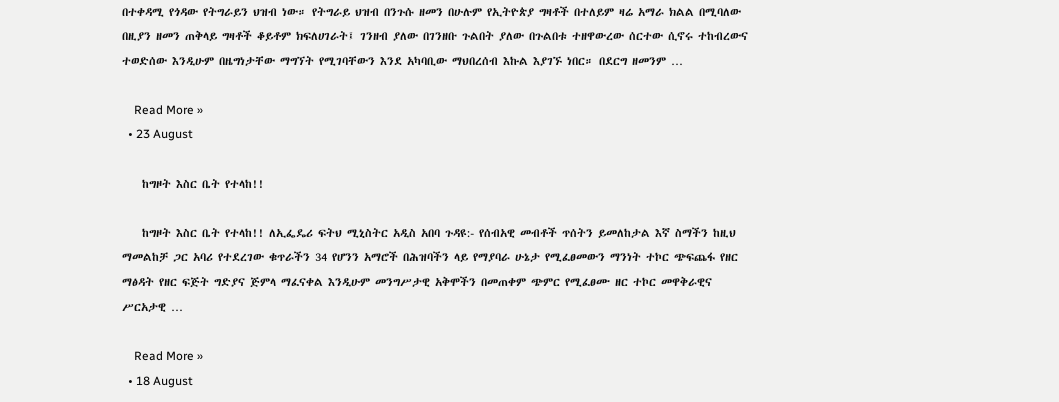በተቀዳሚ የጎዳው የትግራይን ህዝብ ነው። የትግራይ ህዝብ በንጉሱ ዘመን በሁሉም የኢትዮጵያ ግዛቶች በተለይም ዛሬ አማራ ክልል በሚባለው በዚያን ዘመን ጠቅላይ ግዛቶች ቆይቶም ክፍለሀገራት፤ ገንዘብ ያለው በገንዘቡ ጉልበት ያለው በጉልበቱ ተዘዋውረው ሰርተው ሲኖሩ ተከብረውና ተወድሰው እንዲሁም በዜግነታቸው ማግኘት የሚገባቸውን እንደ አካባቢው ማህበረሰብ እኩል እያገኙ ነበር። በደርግ ዘመንም …

    Read More »
  • 23 August

    ከግዞት እስር ቤት የተላከ!!

    ከግዞት እስር ቤት የተላከ!! ለኢፌዴሪ ፍትህ ሚኒስትር አዲስ አበባ ጉዳዩ:- የሰብአዊ መብቶች ጥሰትን ይመለከታል እኛ ስማችን ከዚህ ማመልከቻ ጋር አባሪ የተደረገው ቁጥራችን 34 የሆንን አማሮች በሕዝባችን ላይ የማያባራ ሁኔታ የሚፈፀመውን ማንነት ተኮር ጭፍጨፋ የዘር ማፅዳት የዘር ፍጅት ግድያና ጅምላ ማፈናቀል እንዲሁም መንግሥታዊ አቅሞችን በመጠቀም ጭምር የሚፈፀሙ ዘር ተኮር መዋቅራዊና ሥርአታዊ …

    Read More »
  • 18 August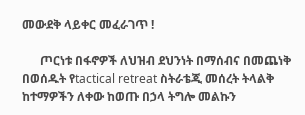መውደቅ ላይቀር መፈራገጥ !

      ጦርነቱ በፋኖዎች ለህዝብ ደህንነት በማሰብና በመጨነቅ በወሰዱት የtactical retreat ስትራቴጂ መሰረት ትላልቅ ከተማዎችን ለቀው ከወጡ በኃላ ትግሎ መልኩን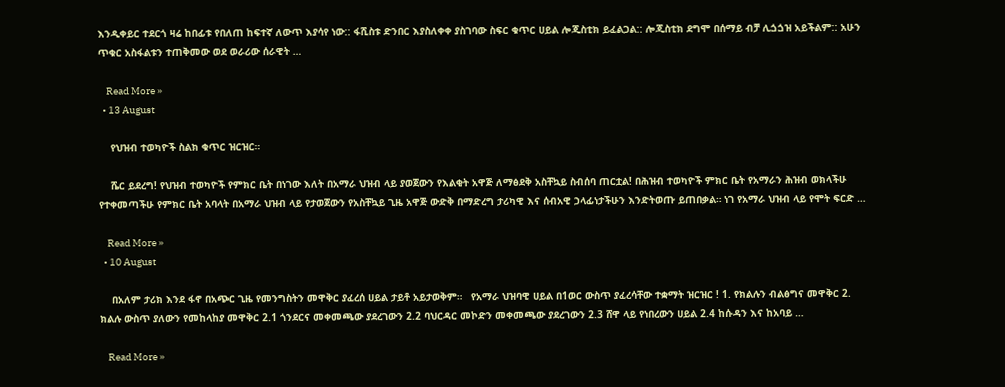እንዲቀይር ተደርጎ ዛሬ ከበፊቱ የበለጠ ከፍተኛ ለውጥ እያሳየ ነው:: ፋሺስቱ ድንበር እያስለቀቀ ያስገባው ስፍር ቁጥር ሀይል ሎጂስቲክ ይፈልጋል:: ሎጂስቲክ ደግሞ በሰማይ ብቻ ሊጏጏዝ አይችልም:: አሁን ጥቁር አስፋልቱን ተጠቅመው ወደ ወራሪው ሰራዊት …

    Read More »
  • 13 August

    የህዝብ ተወካዮች ስልክ ቁጥር ዝርዝር።

    ሼር ይደረግ! የህዝብ ተወካዮች የምክር ቤት በነገው እለት በአማራ ህዝብ ላይ ያወጀውን የእልቂት አዋጅ ለማፅደቅ አስቸኳይ ስብሰባ ጠርቷል! በሕዝብ ተወካዮች ምክር ቤት የአማራን ሕዝብ ወክላችሁ የተቀመጣችሁ የምክር ቤት አባላት በአማራ ህዝብ ላይ የታወጀውን የአስቸኳይ ጊዜ አዋጅ ውድቅ በማድረግ ታሪካዊ እና ሰብአዊ ኃላፊነታችሁን እንድትወጡ ይጠበቃል። ነገ የአማራ ህዝብ ላይ የሞት ፍርድ …

    Read More »
  • 10 August

    በአለም ታሪክ እንደ ፋኖ በአጭር ጊዜ የመንግስትን መዋቅር ያፈረሰ ሀይል ታይቶ አይታወቅም።   የአማራ ህዝባዊ ሀይል በ1ወር ውስጥ ያፈረሳቸው ተቋማት ዝርዝር ! 1. የክልሉን ብልፅግና መዋቅር 2. ክልሉ ውስጥ ያለውን የመከላከያ መዋቅር 2.1 ጎንደርና መቀመጫው ያደረገውን 2.2 ባህርዳር መኮድን መቀመጫው ያደረገውን 2.3 ሸዋ ላይ የነበረውን ሀይል 2.4 ከሱዳን እና ከአባይ …

    Read More »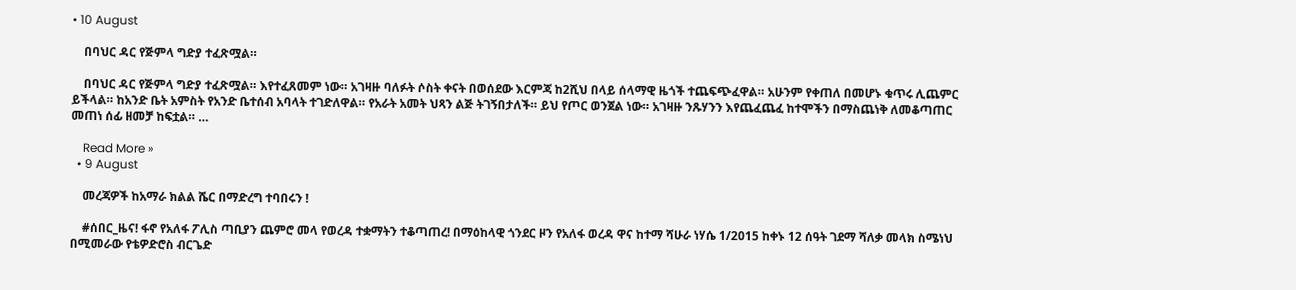• 10 August

    በባህር ዳር የጅምላ ግድያ ተፈጽሟል።

    በባህር ዳር የጅምላ ግድያ ተፈጽሟል። እየተፈጸመም ነው። አገዛዙ ባለፉት ሶስት ቀናት በወሰደው እርምጃ ከ2ሺህ በላይ ሰላማዊ ዜጎች ተጨፍጭፈዋል። አሁንም የቀጠለ በመሆኑ ቁጥሩ ሊጨምር ይችላል። ከአንድ ቤት አምስት የአንድ ቤተሰብ አባላት ተገድለዋል። የአራት አመት ህጻን ልጅ ትገኝበታለች። ይህ የጦር ወንጀል ነው። አገዛዙ ንጹሃንን እየጨፈጨፈ ከተሞችን በማስጨነቅ ለመቆጣጠር መጠነ ሰፊ ዘመቻ ከፍቷል። …

    Read More »
  • 9 August

    መረጃዎች ከአማራ ክልል ሼር በማድረግ ተባበሩን !

    #ሰበር_ዜና! ፋኖ የአለፋ ፖሊስ ጣቢያን ጨምሮ መላ የወረዳ ተቋማትን ተቆጣጠረ! በማዕከላዊ ጎንደር ዞን የአለፋ ወረዳ ዋና ከተማ ሻሁራ ነሃሴ 1/2015 ከቀኑ 12 ሰዓት ገደማ ሻለቃ መላክ ስሜነህ በሚመራው የቴዎድሮስ ብርጌድ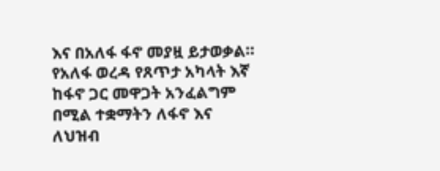እና በአለፋ ፋኖ መያዟ ይታወቃል። የአለፋ ወረዳ የጸጥታ አካላት እኛ ከፋኖ ጋር መዋጋት አንፈልግም በሚል ተቋማትን ለፋኖ እና ለህዝብ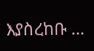እያስረከቡ …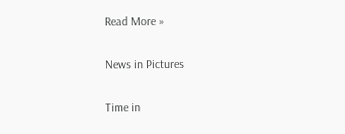Read More »

News in Pictures

Time in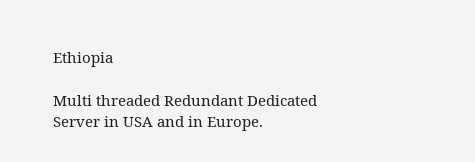Ethiopia

Multi threaded Redundant Dedicated Server in USA and in Europe.